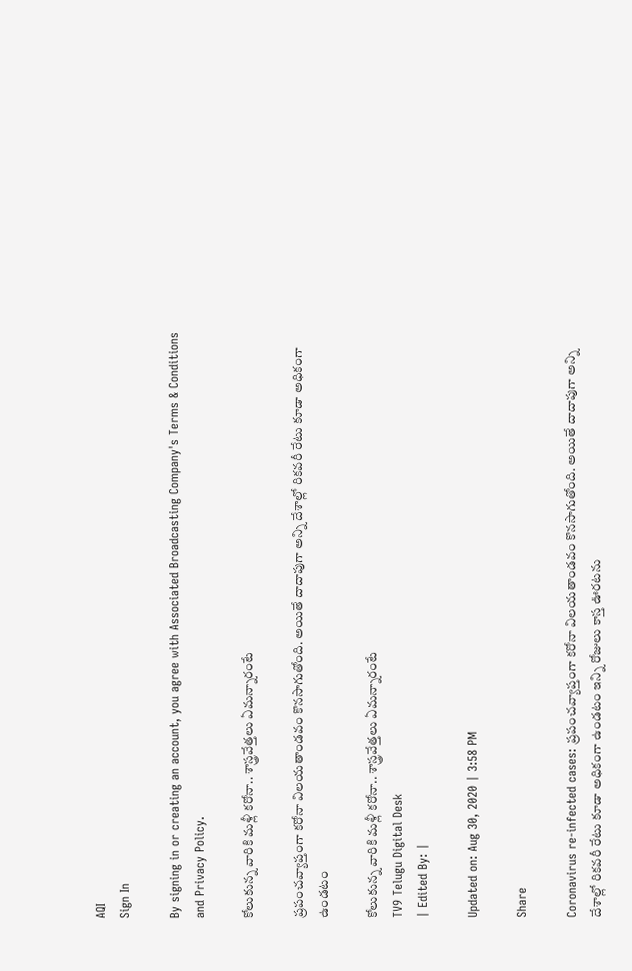AQI
Sign In

By signing in or creating an account, you agree with Associated Broadcasting Company's Terms & Conditions and Privacy Policy.

కోలుకున్న వారికి మళ్లీ కరోనా.. శాస్త్రవేత్తలు ఏమన్నారంటే

ప్రపంచవ్యాప్తంగా కరోనా విలయతాండవం కొనసాగుతోంది. అయితే దాదాపుగా అన్ని దేశాల్లో రికవరీ రేటు కూడా అధికంగా ఉండటం

కోలుకున్న వారికి మళ్లీ కరోనా.. శాస్త్రవేత్తలు ఏమన్నారంటే
TV9 Telugu Digital Desk
| Edited By: |

Updated on: Aug 30, 2020 | 3:58 PM

Share

Coronavirus re-infected cases: ప్రపంచవ్యాప్తంగా కరోనా విలయతాండవం కొనసాగుతోంది. అయితే దాదాపుగా అన్ని దేశాల్లో రికవరీ రేటు కూడా అధికంగా ఉండటం ఇన్ని రోజులు కాస్త ఊరటను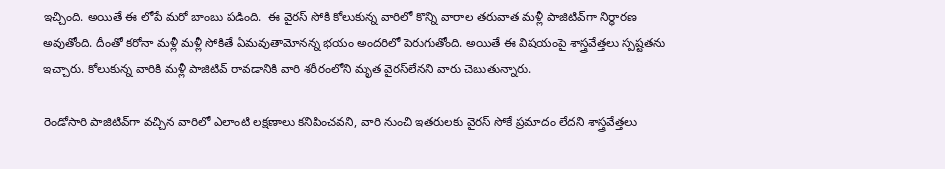ఇచ్చింది. అయితే ఈ లోపే మరో బాంబు పడింది.  ఈ వైరస్ సోకి కోలుకున్న వారిలో కొన్ని వారాల తరువాత మళ్లీ పాజిటివ్‌గా నిర్ధారణ అవుతోంది. దీంతో కరోనా మళ్లీ మళ్లీ సోకితే ఏమవుతామోనన్న భయం అందరిలో పెరుగుతోంది. అయితే ఈ విషయంపై శాస్త్రవేత్తలు స్పష్టతను ఇచ్చారు. కోలుకున్న వారికి మళ్లీ పాజిటివ్ రావడానికి వారి శరీరంలోని మృత వైరస్‌లేనని వారు చెబుతున్నారు.

రెండోసారి పాజిటివ్‌గా వచ్చిన వారిలో ఎలాంటి లక్షణాలు కనిపించవని, వారి నుంచి ఇతరులకు వైరస్ సోకే ప్రమాదం లేదని శాస్త్రవేత్తలు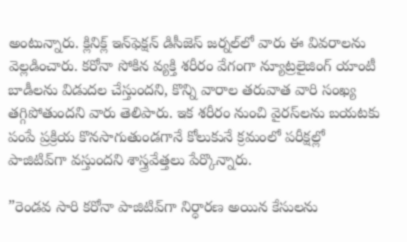అంటున్నారు. క్లినిక్ల్ ఇన్‌ఫెక్షన్ డిసీజెస్‌ జర్నల్‌లో వారు ఈ వివరాలను వెల్లడించారు. కరోనా సోకిన వ్యక్తి శరీరం వేగంగా న్యూట్రలైజింగ్ యాంటీ బాడీలను విడుదల చేస్తుందని, కొన్ని వారాల తరువాత వారి సంఖ్య తగ్గిపోతుందని వారు తెలిపారు. ఇక శరీరం నుంచి వైరస్‌లను బయటకు పంపే ప్రక్రియ కొనసాగుతుండగానే కోలుకునే క్రమంలో పరీక్షల్లో పాజిటివ్‌గా వస్తుందని శాస్త్రవేత్తలు పేర్కొన్నారు.

”రెండవ సారి కరోనా పాజిటివ్‌గా నిర్ధారణ అయిన కేసులను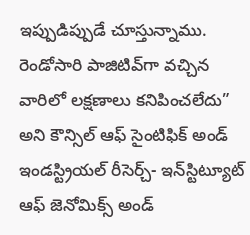ఇప్పుడిప్పుడే చూస్తున్నాము. రెండోసారి పాజిటివ్‌గా వచ్చిన వారిలో లక్షణాలు కనిపించలేదు” అని కౌన్సిల్ ఆఫ్ సైంటిఫిక్ అండ్ ఇండస్ట్రియల్ రీసెర్చ్- ఇన్‌స్టిట్యూట్‌  ఆఫ్ జెనోమిక్స్ అండ్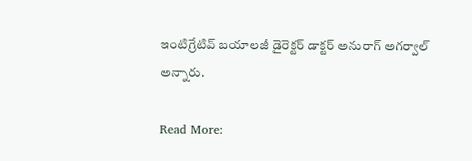ఇంటిగ్రేటివ్ బయాలజీ డైరెక్టర్‌ డాక్టర్‌ అనురాగ్‌ అగర్వాల్‌ అన్నారు.

Read More: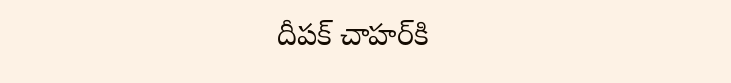దీపక్ చాహర్‌కి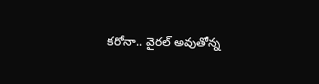కరోనా.. వైరల్ అవుతోన్న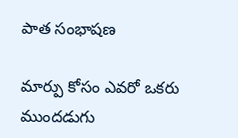పాత సంభాషణ

మార్పు కోసం ఎవరో ఒకరు ముందడుగు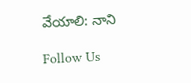వేయాలి: నాని

Follow Us